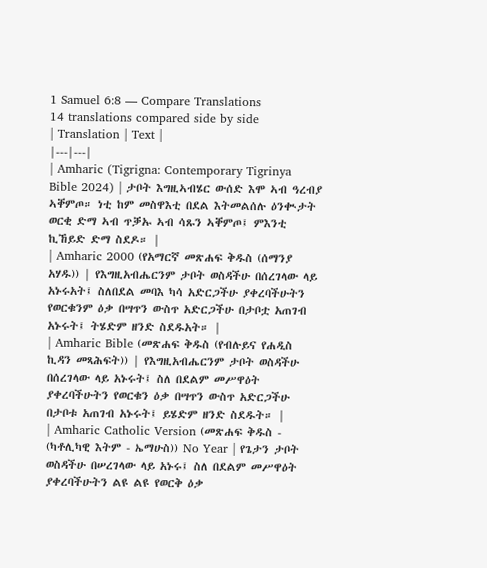1 Samuel 6:8 — Compare Translations
14 translations compared side by side
| Translation | Text |
|---|---|
| Amharic (Tigrigna: Contemporary Tigrinya Bible 2024) | ታቦት እግዚኣብሄር ውሰድ እሞ ኣብ ዓረብያ ኣቐምጦ። ነቲ ከም መስዋእቲ በደል እትመልሰሉ ዕንቊታት ወርቂ ድማ ኣብ ጥቓኡ ኣብ ሳጹን ኣቐምጦ፤ ምእንቲ ኪኸይድ ድማ ስደዶ። |
| Amharic 2000 (የአማርኛ መጽሐፍ ቅዱስ (ሰማንያ አሃዱ)) | የእግዚአብሔርንም ታቦት ወስዳችሁ በሰረገላው ላይ አኑሩአት፤ ስለበደል መባእ ካሳ አድርጋችሁ ያቀረባችሁትን የወርቁንም ዕቃ በሣጥን ውስጥ አድርጋችሁ በታቦቷ አጠገብ አኑሩት፤ ትሄድም ዘንድ ስደዱአት። |
| Amharic Bible (መጽሐፍ ቅዱስ (የብሉይና የሐዲስ ኪዳን መጻሕፍት)) | የእግዚአብሔርንም ታቦት ወስዳችሁ በሰረገላው ላይ አኑሩት፤ ስለ በደልም መሥዋዕት ያቀረባችሁትን የወርቁን ዕቃ በሣጥን ውስጥ አድርጋችሁ በታቦቱ አጠገብ አኑሩት፤ ይሄድም ዘንድ ስደዱት። |
| Amharic Catholic Version (መጽሐፍ ቅዱስ - (ካቶሊካዊ እትም - ኤማሁስ)) No Year | የጌታን ታቦት ወስዳችሁ በሠረገላው ላይ አኑሩ፤ ስለ በደልም መሥዋዕት ያቀረባችሁትን ልዩ ልዩ የወርቅ ዕቃ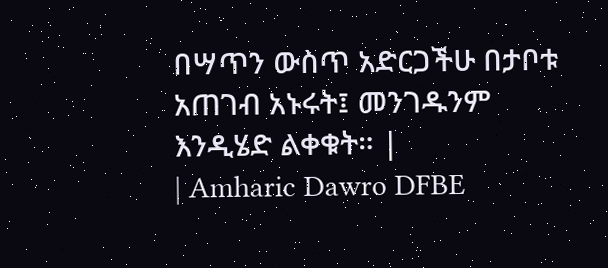በሣጥን ውስጥ አድርጋችሁ በታቦቱ አጠገብ አኑሩት፤ መንገዱንም እንዲሄድ ልቀቁት። |
| Amharic Dawro DFBE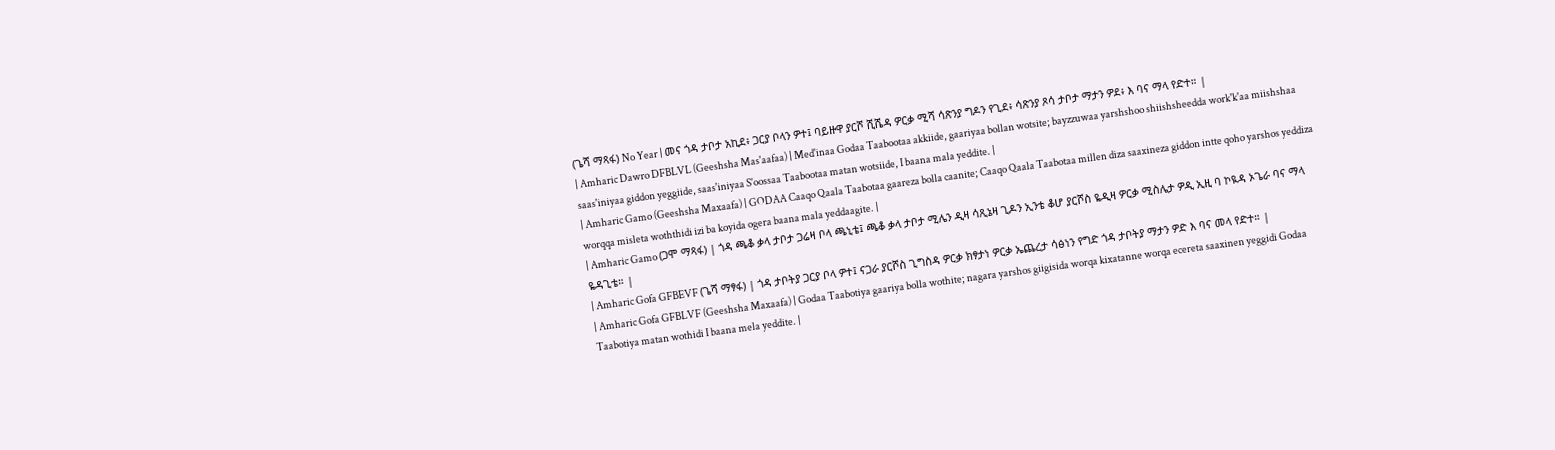(ጌሻ ማጻፋ) No Year | መና ጎዳ ታቦታ አኪደ፥ ጋርያ ቦላን ዎተ፤ ባይዙዋ ያርሾ ሺሼዳ ዎርቃ ሚሻ ሳጽንያ ግዶን የጊደ፥ ሳጽንያ ጾሳ ታቦታ ማታን ዎደ፥ እ ባና ማላ የድተ። |
| Amharic Dawro DFBLVL (Geeshsha Mas'aafaa) | Med'inaa Godaa Taabootaa akkiide, gaariyaa bollan wotsite; bayzzuwaa yarshshoo shiishsheedda work'k'aa miishshaa saas'iniyaa giddon yeggiide, saas'iniyaa S'oossaa Taabootaa matan wotsiide, I baana mala yeddite. |
| Amharic Gamo (Geeshsha Maxaafa) | GODAA Caaqo Qaala Taabotaa gaareza bolla caanite; Caaqo Qaala Taabotaa millen diza saaxineza giddon intte qoho yarshos yeddiza worqqa misleta woththidi izi ba koyida ogera baana mala yeddaagite. |
| Amharic Gamo (ጋሞ ማጻፋ) | ጎዳ ጫቆ ቃላ ታቦታ ጋሬዛ ቦላ ጫኒቴ፤ ጫቆ ቃላ ታቦታ ሚሌን ዲዛ ሳጺኔዛ ጊዶን ኢንቴ ቆሆ ያርሾስ ዬዲዛ ዎርቃ ሚስሌታ ዎዲ ኢዚ ባ ኮዪዳ ኦጌራ ባና ማላ ዬዳጊቴ። |
| Amharic Gofa GFBEVF (ጌሻ ማፃፋ) | ጎዳ ታቦትያ ጋርያ ቦላ ዎተ፤ ናጋራ ያርሾስ ጊግስዳ ዎርቃ ክፃታነ ዎርቃ ኤጨረታ ሳፅነን የግድ ጎዳ ታቦትያ ማታን ዎድ እ ባና መላ የድተ። |
| Amharic Gofa GFBLVF (Geeshsha Maxaafa) | Godaa Taabotiya gaariya bolla wothite; nagara yarshos giigisida worqa kixatanne worqa ecereta saaxinen yeggidi Godaa Taabotiya matan wothidi I baana mela yeddite. |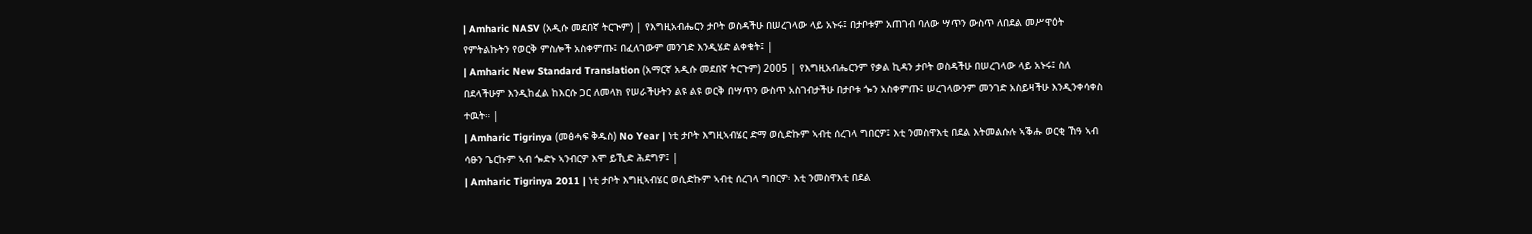| Amharic NASV (አዲሱ መደበኛ ትርጒም) | የእግዚአብሔርን ታቦት ወስዳችሁ በሠረገላው ላይ አኑሩ፤ በታቦቱም አጠገብ ባለው ሣጥን ውስጥ ለበደል መሥዋዕት የምትልኩትን የወርቅ ምስሎች አስቀምጡ፤ በፈለገውም መንገድ እንዲሄድ ልቀቁት፤ |
| Amharic New Standard Translation (አማርኛ አዲሱ መደበኛ ትርጉም) 2005 | የእግዚአብሔርንም የቃል ኪዳን ታቦት ወስዳችሁ በሠረገላው ላይ አኑሩ፤ ስለ በደላችሁም እንዲከፈል ከእርሱ ጋር ለመላክ የሠራችሁትን ልዩ ልዩ ወርቅ በሣጥን ውስጥ አስገብታችሁ በታቦቱ ጐን አስቀምጡ፤ ሠረገላውንም መንገድ አስይዛችሁ እንዲንቀሳቀስ ተዉት። |
| Amharic Tigrinya (መፅሓፍ ቅዱስ) No Year | ነቲ ታቦት እግዚኣብሄር ድማ ወሲድኩም ኣብቲ ሰረገላ ግበርዎ፤ እቲ ንመስዋእቲ በደል እትመልሱሉ ኣቕሑ ወርቂ ኸዓ ኣብ ሳፁን ጌርኩም ኣብ ጐድኑ ኣንብርዎ እሞ ይኺድ ሕደግዎ፤ |
| Amharic Tigrinya 2011 | ነቲ ታቦት እግዚኣብሄር ወሲድኩም ኣብቲ ሰረገላ ግበርዎ፡ እቲ ንመስዋእቲ በደል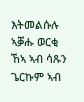እትመልሱሉ ኣቓሑ ወርቂ ኸኣ ኣብ ሳጹን ጌርኩም ኣብ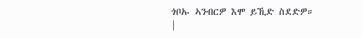ጎቦኡ ኣንብርዎ እሞ ይኺድ ስደድዎ። |